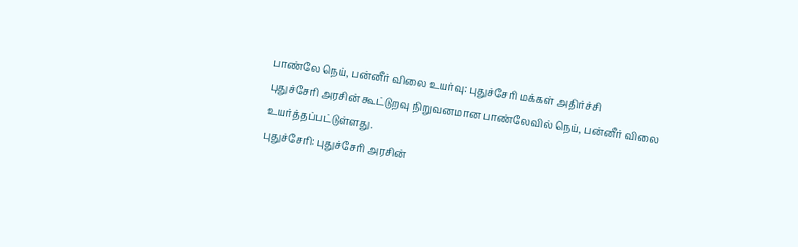பாண்லே நெய், பன்னீர் விலை உயர்வு: புதுச்சேரி மக்கள் அதிர்ச்சி
புதுச்சேரி அரசின் கூட்டுறவு நிறுவனமான பாண்லேவில் நெய், பன்னீர் விலை உயர்த்தப்பட்டுள்ளது.
புதுச்சேரி: புதுச்சேரி அரசின்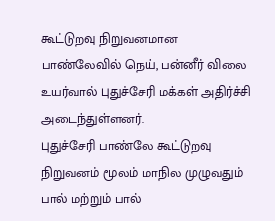கூட்டுறவு நிறுவனமான பாண்லேவில் நெய், பன்னீர் விலை உயர்வால் புதுச்சேரி மக்கள் அதிர்ச்சி அடைந்துள்ளனர்.
புதுச்சேரி பாண்லே கூட்டுறவு நிறுவனம் மூலம் மாநில முழுவதும் பால் மற்றும் பால்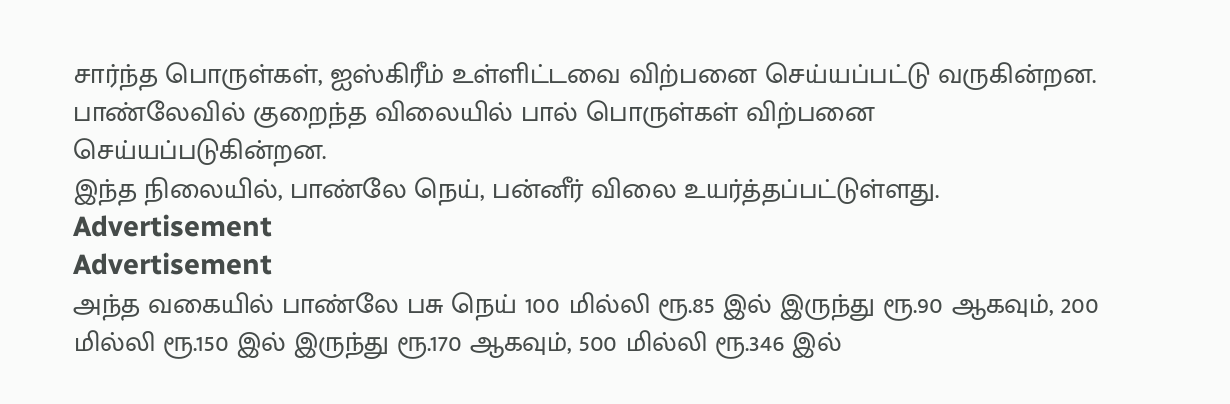சார்ந்த பொருள்கள், ஐஸ்கிரீம் உள்ளிட்டவை விற்பனை செய்யப்பட்டு வருகின்றன. பாண்லேவில் குறைந்த விலையில் பால் பொருள்கள் விற்பனை செய்யப்படுகின்றன.
இந்த நிலையில், பாண்லே நெய், பன்னீர் விலை உயர்த்தப்பட்டுள்ளது.
Advertisement
Advertisement
அந்த வகையில் பாண்லே பசு நெய் 100 மில்லி ரூ.85 இல் இருந்து ரூ.90 ஆகவும், 200 மில்லி ரூ.150 இல் இருந்து ரூ.170 ஆகவும், 500 மில்லி ரூ.346 இல்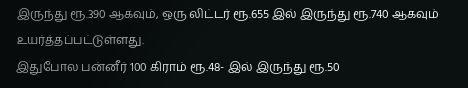இருந்து ரூ.390 ஆகவும், ஒரு லிட்டர் ரூ.655 இல் இருந்து ரூ.740 ஆகவும் உயர்த்தப்பட்டுள்ளது.
இதுபோல பன்னீர் 100 கிராம் ரூ.48- இல் இருந்து ரூ.50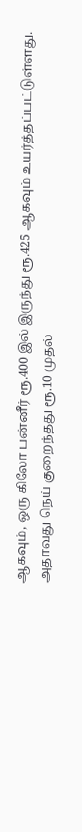ஆகவும், ஒரு கிலோ பன்னீர் ரூ.400 இல் இருந்து ரூ.425 ஆகவும் உயர்த்தப்பட்டுள்ளது.
அதாவது நெய் குறைந்தது ரூ.10 முதல்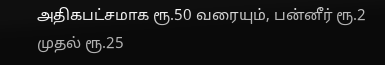அதிகபட்சமாக ரூ.50 வரையும், பன்னீர் ரூ.2 முதல் ரூ.25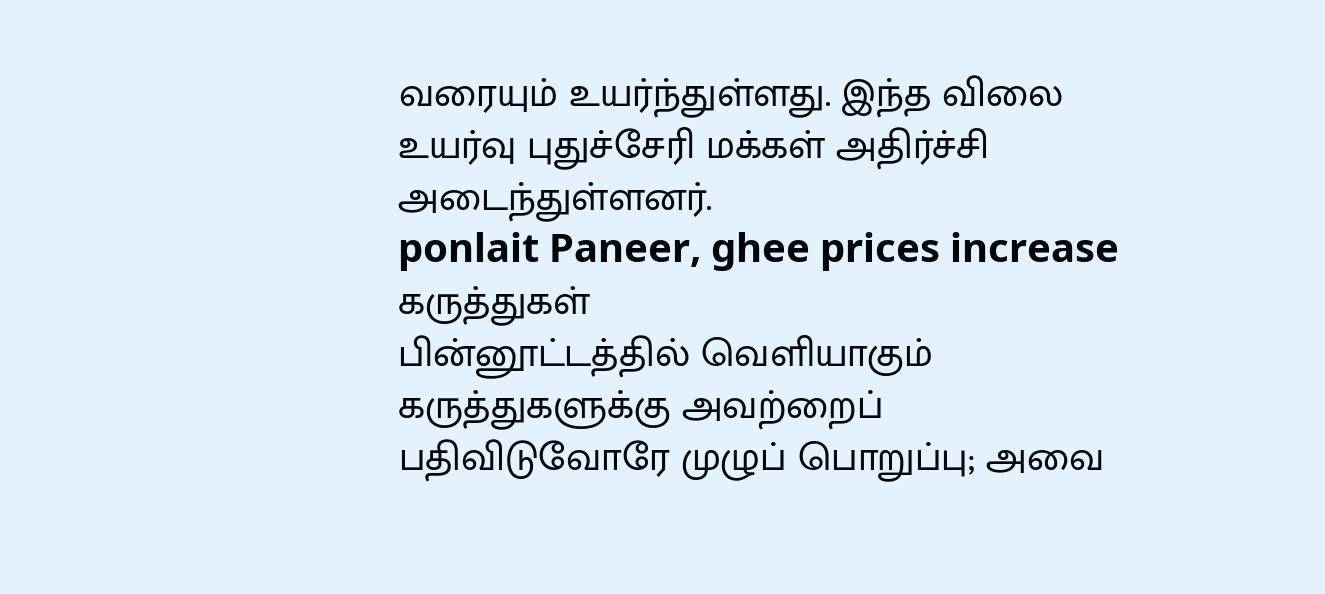வரையும் உயர்ந்துள்ளது. இந்த விலை உயர்வு புதுச்சேரி மக்கள் அதிர்ச்சி அடைந்துள்ளனர்.
ponlait Paneer, ghee prices increase
கருத்துகள்
பின்னூட்டத்தில் வெளியாகும் கருத்துகளுக்கு அவற்றைப் பதிவிடுவோரே முழுப் பொறுப்பு; அவை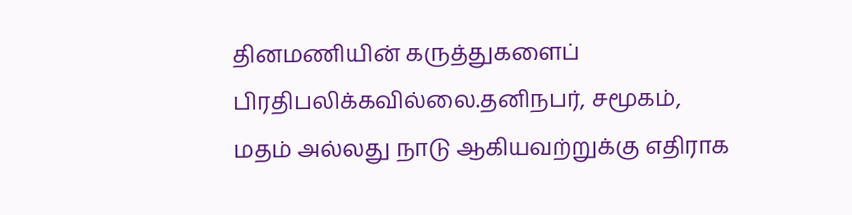தினமணியின் கருத்துகளைப் பிரதிபலிக்கவில்லை.தனிநபர், சமூகம், மதம் அல்லது நாடு ஆகியவற்றுக்கு எதிராக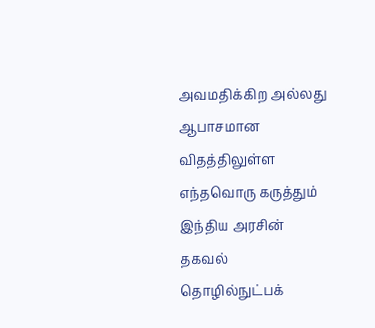அவமதிக்கிற அல்லது ஆபாசமான விதத்திலுள்ள எந்தவொரு கருத்தும் இந்திய அரசின் தகவல் தொழில்நுட்பக்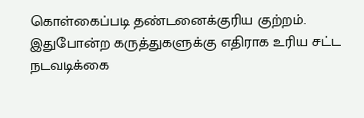கொள்கைப்படி தண்டனைக்குரிய குற்றம். இதுபோன்ற கருத்துகளுக்கு எதிராக உரிய சட்ட நடவடிக்கை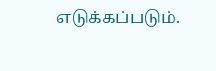எடுக்கப்படும்.